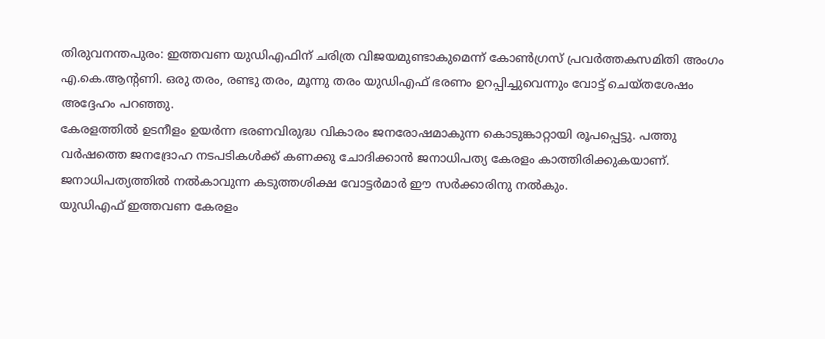തിരുവനന്തപുരം: ഇത്തവണ യുഡിഎഫിന് ചരിത്ര വിജയമുണ്ടാകുമെന്ന് കോൺഗ്രസ് പ്രവർത്തകസമിതി അംഗം എ.കെ.ആന്റണി. ഒരു തരം, രണ്ടു തരം, മൂന്നു തരം യുഡിഎഫ് ഭരണം ഉറപ്പിച്ചുവെന്നും വോട്ട് ചെയ്തശേഷം അദ്ദേഹം പറഞ്ഞു.
കേരളത്തിൽ ഉടനീളം ഉയർന്ന ഭരണവിരുദ്ധ വികാരം ജനരോഷമാകുന്ന കൊടുങ്കാറ്റായി രൂപപ്പെട്ടു. പത്തു വർഷത്തെ ജനദ്രോഹ നടപടികൾക്ക് കണക്കു ചോദിക്കാൻ ജനാധിപത്യ കേരളം കാത്തിരിക്കുകയാണ്. ജനാധിപത്യത്തിൽ നൽകാവുന്ന കടുത്തശിക്ഷ വോട്ടർമാർ ഈ സർക്കാരിനു നൽകും.
യുഡിഎഫ് ഇത്തവണ കേരളം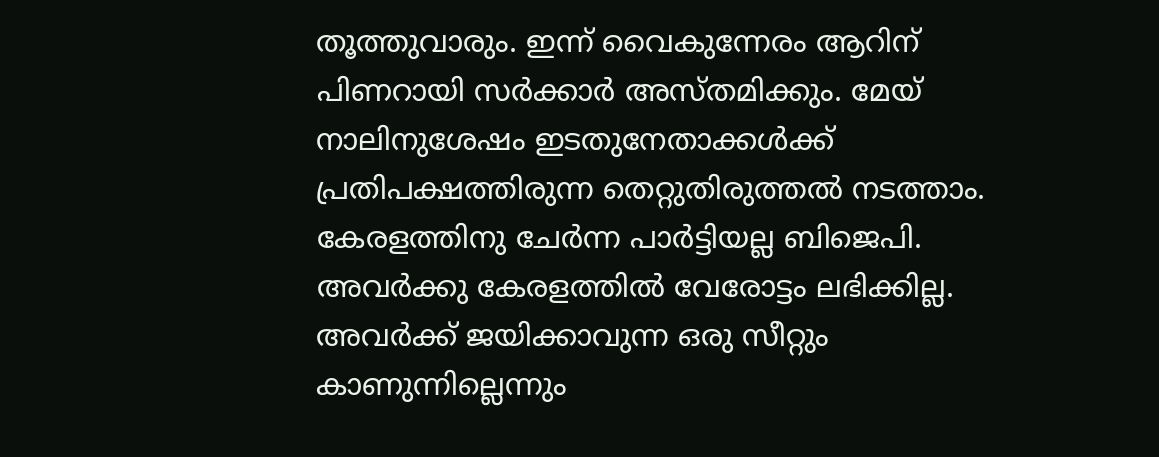തൂത്തുവാരും. ഇന്ന് വൈകുന്നേരം ആറിന് പിണറായി സർക്കാർ അസ്തമിക്കും. മേയ് നാലിനുശേഷം ഇടതുനേതാക്കൾക്ക് പ്രതിപക്ഷത്തിരുന്ന തെറ്റുതിരുത്തൽ നടത്താം. കേരളത്തിനു ചേർന്ന പാർട്ടിയല്ല ബിജെപി. അവർക്കു കേരളത്തിൽ വേരോട്ടം ലഭിക്കില്ല. അവർക്ക് ജയിക്കാവുന്ന ഒരു സീറ്റും കാണുന്നില്ലെന്നും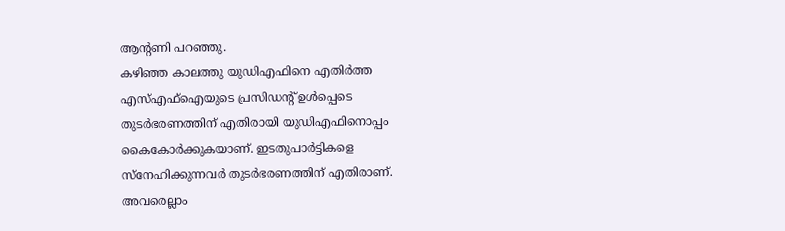ആന്റണി പറഞ്ഞു.
കഴിഞ്ഞ കാലത്തു യുഡിഎഫിനെ എതിർത്ത എസ്എഫ്ഐയുടെ പ്രസിഡന്റ് ഉൾപ്പെടെ തുടർഭരണത്തിന് എതിരായി യുഡിഎഫിനൊപ്പം കൈകോർക്കുകയാണ്. ഇടതുപാർട്ടികളെ സ്നേഹിക്കുന്നവർ തുടർഭരണത്തിന് എതിരാണ്. അവരെല്ലാം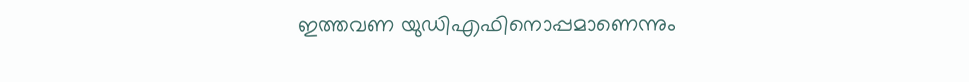ഇത്തവണ യുഡിഎഫിനൊപ്പമാണെന്നും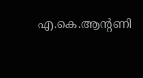എ.കെ.ആന്റണി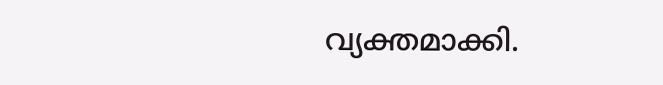വ്യക്തമാക്കി.